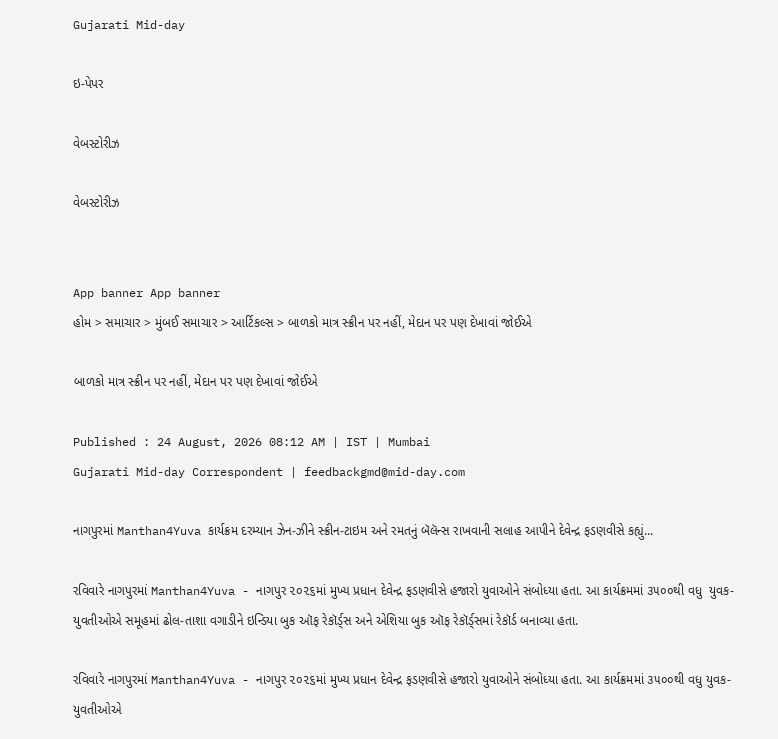Gujarati Mid-day

ઇ-પેપર

વેબસ્ટોરીઝ

વેબસ્ટોરીઝ


App banner App banner
હોમ > સમાચાર > મુંબઈ સમાચાર > આર્ટિકલ્સ > બાળકો માત્ર સ્ક્રીન પર નહીં, મેદાન પર પણ દેખાવાં જોઈએ

બાળકો માત્ર સ્ક્રીન પર નહીં, મેદાન પર પણ દેખાવાં જોઈએ

Published : 24 August, 2026 08:12 AM | IST | Mumbai
Gujarati Mid-day Correspondent | feedbackgmd@mid-day.com

નાગપુરમાં Manthan4Yuva કાર્યક્રમ દરમ્યાન ઝેન-ઝીને સ્ક્રીન-ટાઇમ અને રમતનું બૅલૅન્સ રાખવાની સલાહ આપીને દેવેન્દ્ર ફડણવીસે કહ્યું...

રવિવારે નાગપુરમાં Manthan4Yuva - નાગપુર ૨૦૨૬માં મુખ્ય પ્રધાન દેવેન્દ્ર ફડણવીસે હજારો યુવાઓને સંબોધ્યા હતા. આ કાર્યક્રમમાં ૩૫૦૦થી વધુ  યુવક-યુવતીઓએ સમૂહમાં ઢોલ-તાશા વગાડીને ઇન્ડિયા બુક ઑફ રેકૉર્ડ્‌સ અને એશિયા બુક ઑફ રેકૉર્ડ્‌સમાં રેકૉર્ડ બનાવ્યા હતા.

રવિવારે નાગપુરમાં Manthan4Yuva - નાગપુર ૨૦૨૬માં મુખ્ય પ્રધાન દેવેન્દ્ર ફડણવીસે હજારો યુવાઓને સંબોધ્યા હતા. આ કાર્યક્રમમાં ૩૫૦૦થી વધુ યુવક-યુવતીઓએ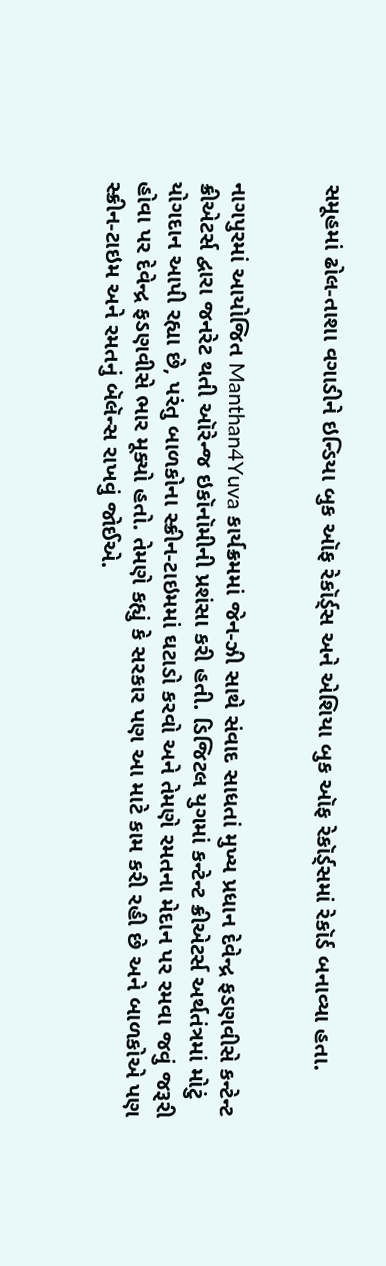સમૂહમાં ઢોલ-તાશા વગાડીને ઇન્ડિયા બુક ઑફ રેકૉર્ડ્‌સ અને એશિયા બુક ઑફ રેકૉર્ડ્‌સમાં રેકૉર્ડ બનાવ્યા હતા.


નાગપુરમાં આયોજિત Manthan4Yuva કાર્યક્રમમાં જેન-ઝી સાથે સંવાદ સાધતાં મુખ્ય પ્રધાન દેવેન્દ્ર ફડણવીસે કન્ટેન્ટ ક્રીએટર્સ દ્વારા જનરેટ થતી ઑરેન્જ ઇકૉનૉમીની પ્રશંસા કરી હતી. ડિજિટલ યુગમાં કન્ટેન્ટ ક્રીએટર્સ અર્થતંત્રમાં મોટું યોગદાન આપી રહ્યા છે, પરંતુ બાળકોના સ્ક્રીન-ટાઇમમાં ઘટાડો કરવો અને તેમણે રમતના મેદાન પર રમવા જવું જરૂરી હોવા પર દેવેન્દ્ર ફડણવીસે ભાર મૂક્યો હતો. તેમણે કહ્યું કે સરકાર પણ આ માટે કામ કરી રહી છે અને બાળકોએ પણ સ્ક્રીન-ટાઇમ અને રમતનું બૅલૅન્સ રાખવું જોઈએ.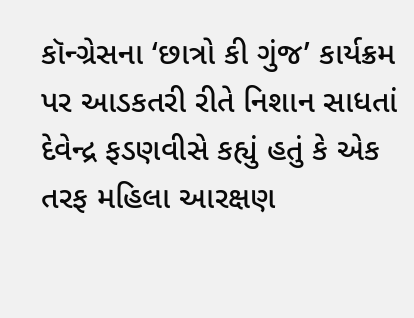કૉન્ગ્રેસના ‘છાત્રો કી ગુંજ’ કાર્યક્રમ પર આડકતરી રીતે નિશાન સાધતાં દેવેન્દ્ર ફડણવીસે કહ્યું હતું કે એક તરફ મહિલા આરક્ષણ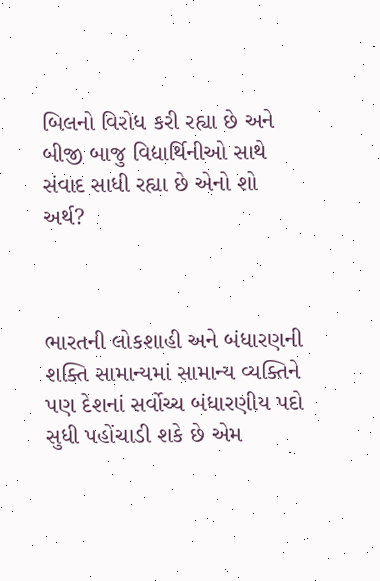બિલનો વિરોધ કરી રહ્યા છે અને બીજી બાજુ વિદ્યાર્થિનીઓ સાથે સંવાદ સાધી રહ્યા છે એનો શો અર્થ?



ભારતની લોકશાહી અને બંધારણની શક્તિ સામાન્યમાં સામાન્ય વ્યક્તિને પણ દેશનાં સર્વોચ્ચ બંધારણીય પદો સુધી પહોંચાડી શકે છે એમ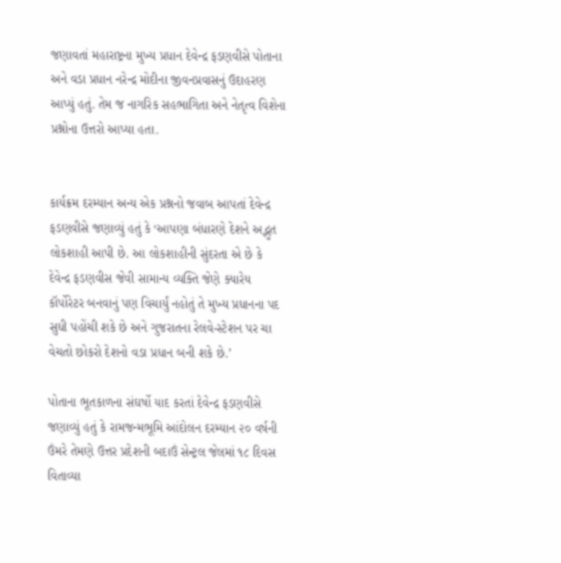જણાવતાં મહારાષ્ટ્રના મુખ્ય પ્રધાન દેવેન્દ્ર ફડણવીસે પોતાના અને વડા પ્રધાન નરેન્દ્ર મોદીના જીવનપ્રવાસનું ઉદાહરણ આપ્યું હતું. તેમ જ નાગરિક સહભાગિતા અને નેતૃત્વ વિશેના પ્રશ્નોના ઉત્તરો આપ્યા હતા.


કાર્યક્રમ દરમ્યાન અન્ય એક પ્રશ્નનો જવાબ આપતાં દેવેન્દ્ર ફડણવીસે જણાવ્યું હતું કે ‘આપણા બંધારણે દેશને અદ્ભુત લોકશાહી આપી છે. આ લોકશાહીની સુંદરતા એ છે કે દેવેન્દ્ર ફડણવીસ જેવી સામાન્ય વ્યક્તિ જેણે ક્યારેય કૉર્પોરેટર બનવાનું પણ વિચાર્યું નહોતું તે મુખ્ય પ્રધાનના પદ સુધી પહોંચી શકે છે અને ગુજરાતના રેલવે-સ્ટેશન પર ચા વેચતો છોકરો દેશનો વડા પ્રધાન બની શકે છે.’

પોતાના ભૂતકાળના સંઘર્ષો યાદ કરતાં દેવેન્દ્ર ફડણવીસે જણાવ્યું હતું કે રામજન્મભૂમિ આંદોલન દરમ્યાન ૨૦ વર્ષની ઉંમરે તેમણે ઉત્તર પ્રદેશની બદાઉં સેન્ટ્રલ જેલમાં ૧૮ દિવસ વિતાવ્યા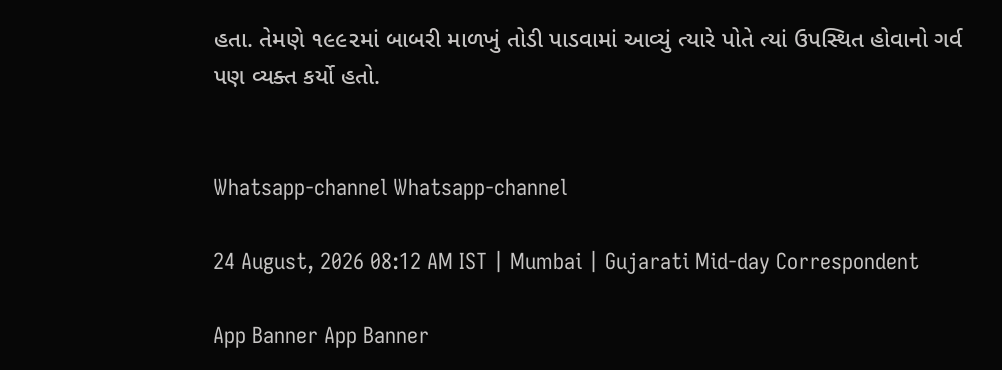હતા. તેમણે ૧૯૯૨માં બાબરી માળખું તોડી પાડવામાં આવ્યું ત્યારે પોતે ત્યાં ઉપસ્થિત હોવાનો ગર્વ પણ વ્યક્ત કર્યો હતો.


Whatsapp-channel Whatsapp-channel

24 August, 2026 08:12 AM IST | Mumbai | Gujarati Mid-day Correspondent

App Banner App Banner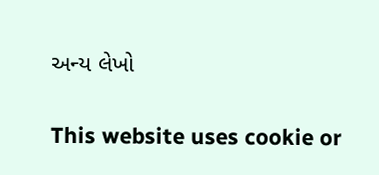અન્ય લેખો


This website uses cookie or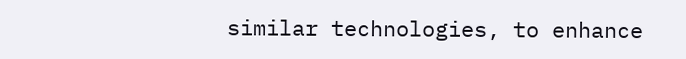similar technologies, to enhance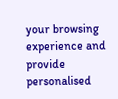your browsing experience and provide personalised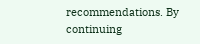recommendations. By continuing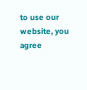to use our website, you agree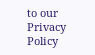to our Privacy Policy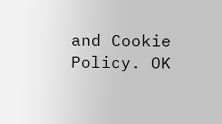and Cookie Policy. OK